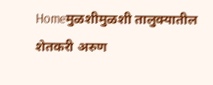Homeमुळशीमुळशी तालुक्यातील शेतकरी अरुण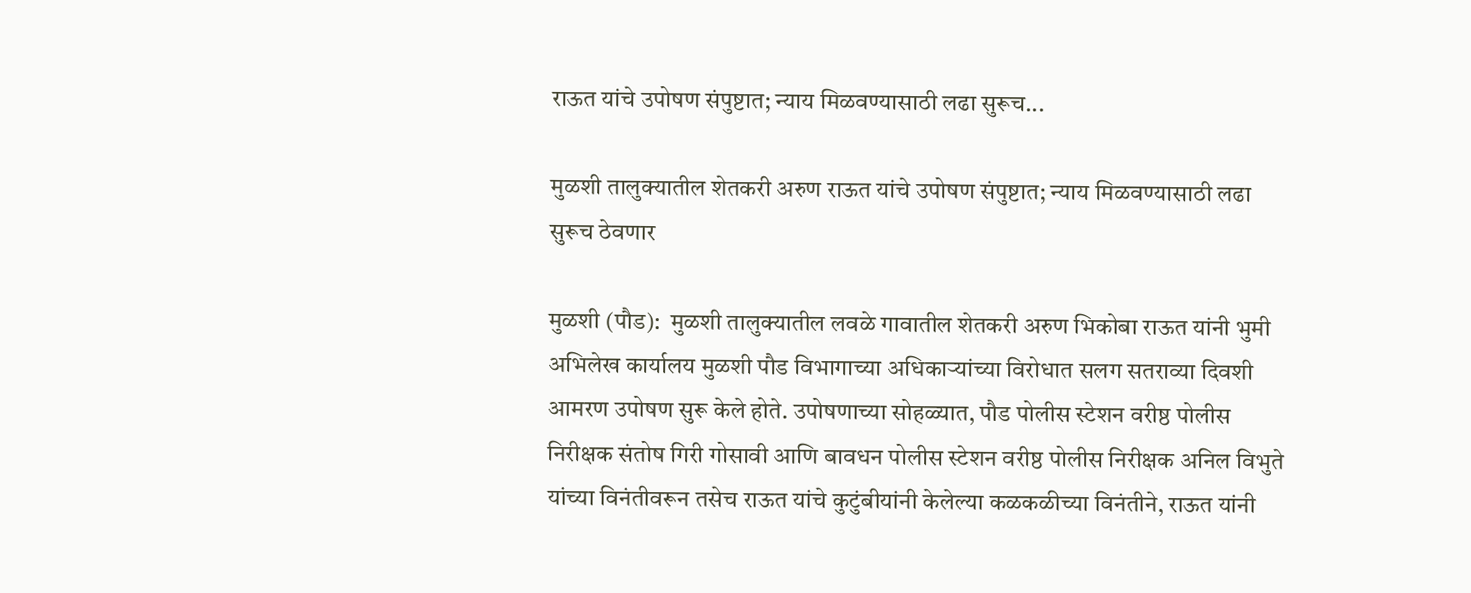राऊत यांचे उपोषण संपुष्टात; न्याय मिळवण्यासाठी लढा सुरूच...

मुळशी तालुक्यातील शेतकरी अरुण राऊत यांचे उपोषण संपुष्टात; न्याय मिळवण्यासाठी लढा सुरूच ठेवणार

मुळशी (पौड):  मुळशी तालुक्यातील लवळे गावातील शेतकरी अरुण भिकोबा राऊत यांनी भुमी अभिलेख कार्यालय मुळशी पौड विभागाच्या अधिकाऱ्यांच्या विरोधात सलग सतराव्या दिवशी आमरण उपोषण सुरू केले होते. उपोषणाच्या सोहळ्यात, पौड पोलीस स्टेशन वरीष्ठ पोलीस निरीक्षक संतोष गिरी गोसावी आणि बावधन पोलीस स्टेशन वरीष्ठ पोलीस निरीक्षक अनिल विभुते यांच्या विनंतीवरून तसेच राऊत यांचे कुटुंबीयांनी केलेल्या कळकळीच्या विनंतीने, राऊत यांनी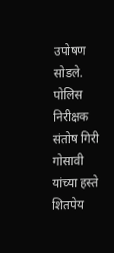उपोषण सोडले. पोलिस निरीक्षक संतोष गिरी गोसावी यांच्या हस्ते शितपेय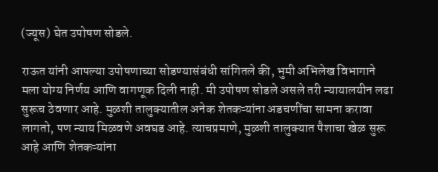(ज्यूस) घेत उपोषण सोडले.

राऊत यांनी आपल्या उपोषणाच्या सोडण्यासंबंधी सांगितले की, भुमी अभिलेख विभागाने मला योग्य निर्णय आणि वागणूक दिली नाही. मी उपोषण सोडले असले तरी न्यायालयीन लढा सुरूच ठेवणार आहे. मुळशी तालुक्यातील अनेक शेतकऱ्यांना अडचणींचा सामना करावा लागतो, पण न्याय मिळवणे अवघड आहे. त्याचप्रमाणे, मुळशी तालुक्यात पैशाचा खेळ सुरू आहे आणि शेतकऱ्यांना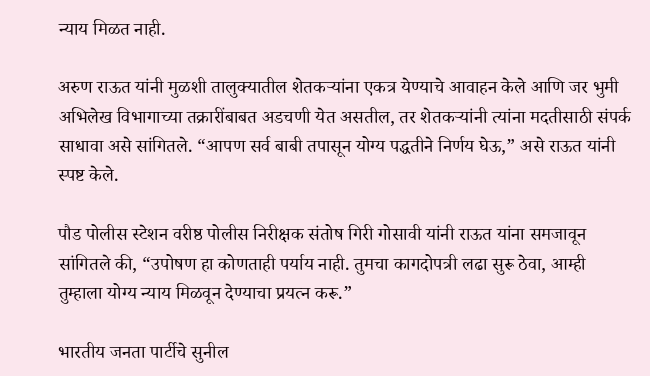न्याय मिळत नाही.

अरुण राऊत यांनी मुळशी तालुक्यातील शेतकऱ्यांना एकत्र येण्याचे आवाहन केले आणि जर भुमी अभिलेख विभागाच्या तक्रारींबाबत अडचणी येत असतील, तर शेतकऱ्यांनी त्यांना मदतीसाठी संपर्क साधावा असे सांगितले. “आपण सर्व बाबी तपासून योग्य पद्धतीने निर्णय घेऊ,” असे राऊत यांनी स्पष्ट केले.

पौड पोलीस स्टेशन वरीष्ठ पोलीस निरीक्षक संतोष गिरी गोसावी यांनी राऊत यांना समजावून सांगितले की, “उपोषण हा कोणताही पर्याय नाही. तुमचा कागदोपत्री लढा सुरू ठेवा, आम्ही तुम्हाला योग्य न्याय मिळवून देण्याचा प्रयत्न करू.”

भारतीय जनता पार्टीचे सुनील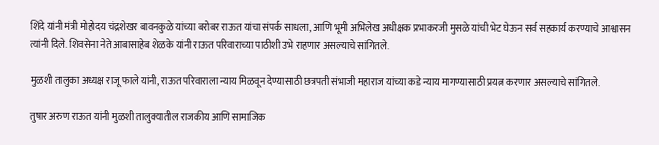शिंदे यांनी मंत्री मोहोदय चंद्रशेखर बावनकुळे यांच्या बरोबर राऊत यांचा संपर्क साधला, आणि भूमी अभिलेख अधीक्षक प्रभाकरजी मुसळे यांची भेट घेऊन सर्व सहकार्य करण्याचे आश्वासन त्यांनी दिले. शिवसेना नेते आबासाहेब शेळके यांनी राऊत परिवाराच्या पाठीशी उभे राहणार असल्याचे सांगितले.

मुळशी तालुका अध्यक्ष राजू फाले यांनी, राऊत परिवाराला न्याय मिळवून देण्यासाठी छत्रपती संभाजी महाराज यांच्या कडे न्याय मागण्यासाठी प्रयत्न करणार असल्याचे सांगितले.

तुषार अरुण राऊत यांनी मुळशी तालुक्यातील राजकीय आणि सामाजिक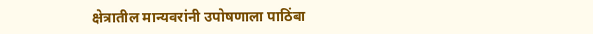क्षेत्रातील मान्यवरांनी उपोषणाला पाठिंबा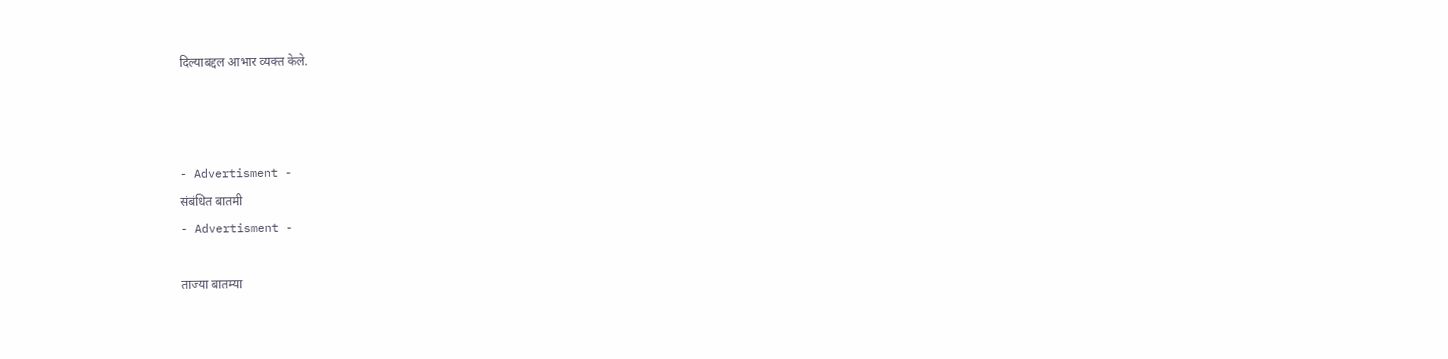दिल्याबद्दल आभार व्यक्त केले.



- Advertisment -
संबंधित बातमी
- Advertisment -

ताज्या बातम्या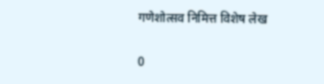गणेशोत्सव निमित्त विशेष लेख

0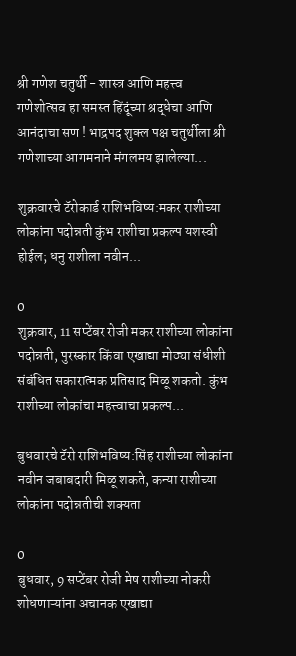श्री गणेश चतुर्थी - शास्त्र आणि महत्त्व     गणेशोत्सव हा समस्त हिंदूंच्या श्रद्धेचा आणि आनंदाचा सण ! भाद्रपद शुक्ल पक्ष चतुर्थीला श्री गणेशाच्या आगमनाने मंगलमय झालेल्या...

शुक्रवारचे टॅरोकार्ड राशिभविष्य:मकर राशीच्या लोकांना पदोन्नती कुंभ राशीचा प्रकल्प यशस्वी होईल; धनु राशीला नवीन...

0
शुक्रवार, 11 सप्टेंबर रोजी मकर राशीच्या लोकांना पदोन्नती, पुरस्कार किंवा एखाद्या मोठ्या संधीशी संबंधित सकारात्मक प्रतिसाद मिळू शकतो. कुंभ राशीच्या लोकांचा महत्त्वाचा प्रकल्प...

बुधवारचे टॅरो राशिभविष्य:सिंह राशीच्या लोकांना नवीन जबाबदारी मिळू शकते, कन्या राशीच्या लोकांना पदोन्नतीची शक्यता

0
बुधवार, 9 सप्टेंबर रोजी मेष राशीच्या नोकरी शोधणाऱ्यांना अचानक एखाद्या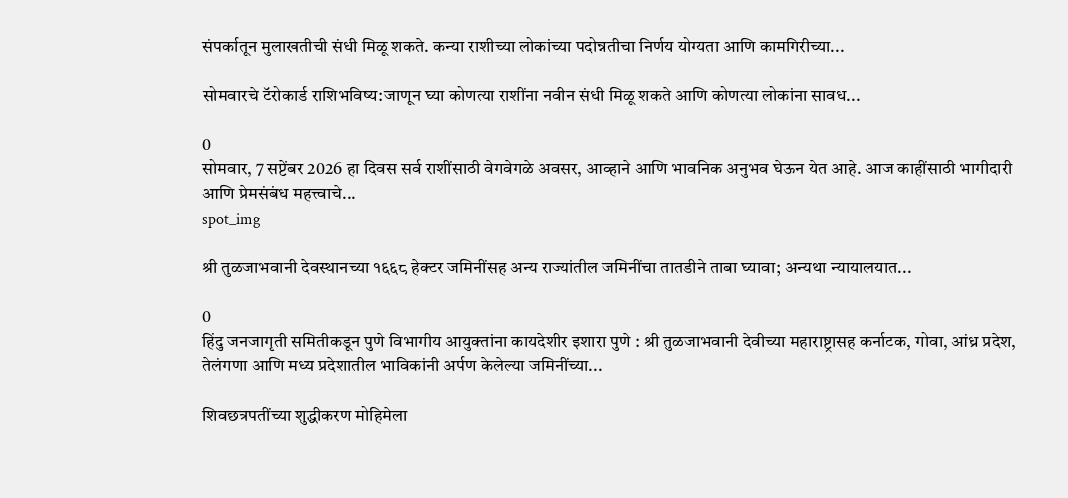संपर्कातून मुलाखतीची संधी मिळू शकते. कन्या राशीच्या लोकांच्या पदोन्नतीचा निर्णय योग्यता आणि कामगिरीच्या...

सोमवारचे टॅरोकार्ड राशिभविष्य:जाणून घ्या कोणत्या राशींना नवीन संधी मिळू शकते आणि कोणत्या लोकांना सावध...

0
सोमवार, 7 सप्टेंबर 2026 हा दिवस सर्व राशींसाठी वेगवेगळे अवसर, आव्हाने आणि भावनिक अनुभव घेऊन येत आहे. आज काहींसाठी भागीदारी आणि प्रेमसंबंध महत्त्वाचे...
spot_img

श्री तुळजाभवानी देवस्थानच्या १६६८ हेक्टर जमिनींसह अन्य राज्यांतील जमिनींचा तातडीने ताबा घ्यावा; अन्यथा न्यायालयात...

0
हिंदु जनजागृती समितीकडून पुणे विभागीय आयुक्तांना कायदेशीर इशारा पुणे : श्री तुळजाभवानी देवीच्या महाराष्ट्रासह कर्नाटक, गोवा, आंध्र प्रदेश, तेलंगणा आणि मध्य प्रदेशातील भाविकांनी अर्पण केलेल्या जमिनींच्या...

शिवछत्रपतींच्या शुद्धीकरण मोहिमेला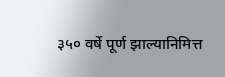३५० वर्षे पूर्ण झाल्यानिमित्त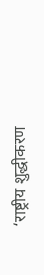‘राष्ट्रीय शुद्धीकरण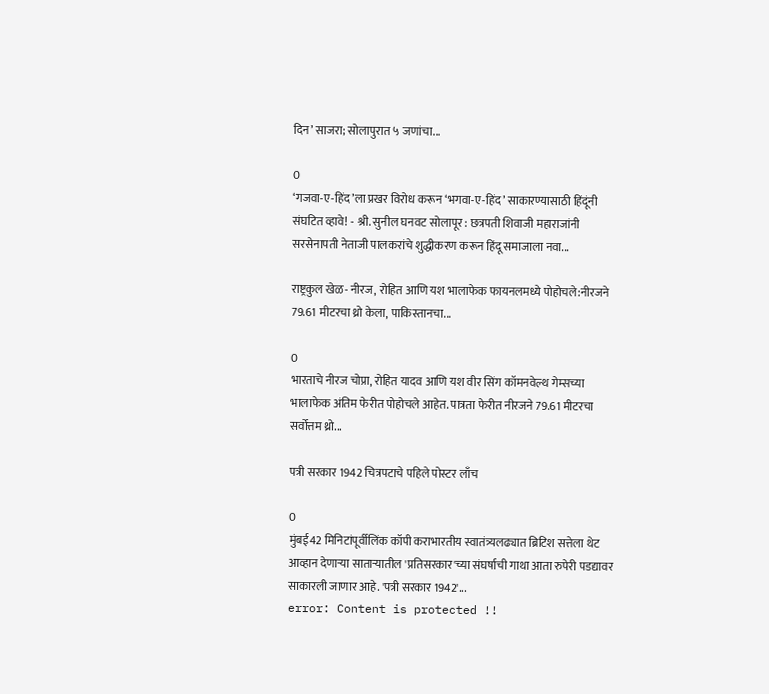दिन’ साजरा; सोलापुरात ५ जणांचा...

0
‘गजवा-ए-हिंद’ला प्रखर विरोध करून ‘भगवा-ए-हिंद’ साकारण्यासाठी हिंदूंनी संघटित व्हावे! - श्री. सुनील घनवट सोलापूर : छत्रपती शिवाजी महाराजांनी सरसेनापती नेताजी पालकरांचे शुद्धीकरण करून हिंदू समाजाला नवा...

राष्ट्रकुल खेळ- नीरज, रोहित आणि यश भालाफेक फायनलमध्ये पोहोचले:नीरजने 79.61 मीटरचा थ्रो केला, पाकिस्तानचा...

0
भारताचे नीरज चोप्रा, रोहित यादव आणि यश वीर सिंग कॉमनवेल्थ गेम्सच्या भालाफेक अंतिम फेरीत पोहोचले आहेत. पात्रता फेरीत नीरजने 79.61 मीटरचा सर्वोत्तम थ्रो...

पत्री सरकार 1942 चित्रपटाचे पहिले पोस्टर लाँच

0
मुंबई42 मिनिटांपूर्वीलिंक कॉपी कराभारतीय स्वातंत्र्यलढ्यात ब्रिटिश सत्तेला थेट आव्हान देणाऱ्या साताऱ्यातील 'प्रतिसरकार'च्या संघर्षाची गाथा आता रुपेरी पडद्यावर साकारली जाणार आहे. 'पत्री सरकार 1942'...
error: Content is protected !!